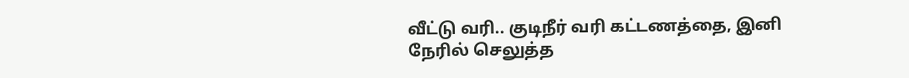வீட்டு வரி.. குடிநீர் வரி கட்டணத்தை, இனி நேரில் செலுத்த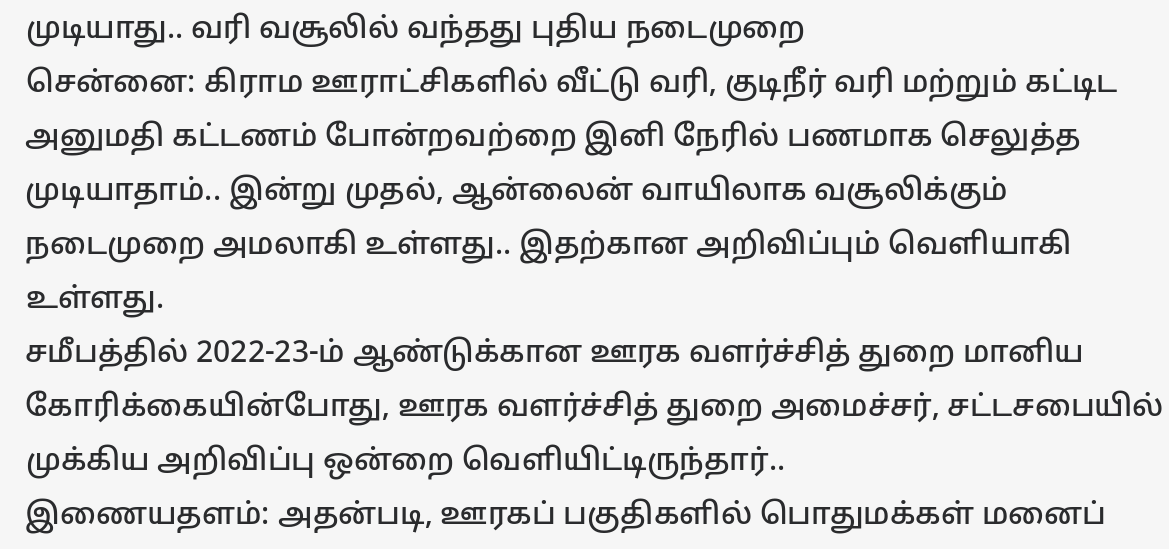முடியாது.. வரி வசூலில் வந்தது புதிய நடைமுறை
சென்னை: கிராம ஊராட்சிகளில் வீட்டு வரி, குடிநீர் வரி மற்றும் கட்டிட அனுமதி கட்டணம் போன்றவற்றை இனி நேரில் பணமாக செலுத்த முடியாதாம்.. இன்று முதல், ஆன்லைன் வாயிலாக வசூலிக்கும் நடைமுறை அமலாகி உள்ளது.. இதற்கான அறிவிப்பும் வெளியாகி உள்ளது.
சமீபத்தில் 2022-23-ம் ஆண்டுக்கான ஊரக வளர்ச்சித் துறை மானிய கோரிக்கையின்போது, ஊரக வளர்ச்சித் துறை அமைச்சர், சட்டசபையில் முக்கிய அறிவிப்பு ஒன்றை வெளியிட்டிருந்தார்..
இணையதளம்: அதன்படி, ஊரகப் பகுதிகளில் பொதுமக்கள் மனைப்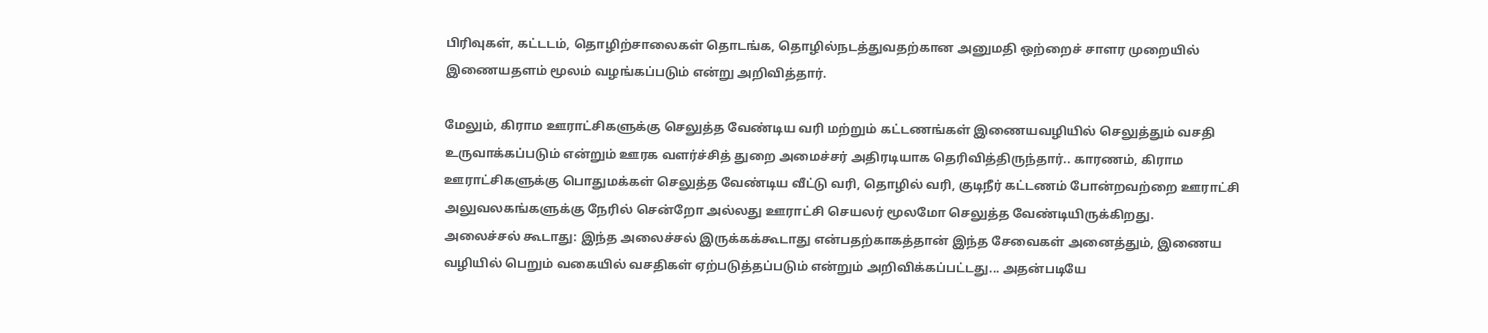பிரிவுகள், கட்டடம், தொழிற்சாலைகள் தொடங்க, தொழில்நடத்துவதற்கான அனுமதி ஒற்றைச் சாளர முறையில் இணையதளம் மூலம் வழங்கப்படும் என்று அறிவித்தார்.

மேலும், கிராம ஊராட்சிகளுக்கு செலுத்த வேண்டிய வரி மற்றும் கட்டணங்கள் இணையவழியில் செலுத்தும் வசதி உருவாக்கப்படும் என்றும் ஊரக வளர்ச்சித் துறை அமைச்சர் அதிரடியாக தெரிவித்திருந்தார்.. காரணம், கிராம ஊராட்சிகளுக்கு பொதுமக்கள் செலுத்த வேண்டிய வீட்டு வரி, தொழில் வரி, குடிநீர் கட்டணம் போன்றவற்றை ஊராட்சி அலுவலகங்களுக்கு நேரில் சென்றோ அல்லது ஊராட்சி செயலர் மூலமோ செலுத்த வேண்டியிருக்கிறது.
அலைச்சல் கூடாது: இந்த அலைச்சல் இருக்கக்கூடாது என்பதற்காகத்தான் இந்த சேவைகள் அனைத்தும், இணைய வழியில் பெறும் வகையில் வசதிகள் ஏற்படுத்தப்படும் என்றும் அறிவிக்கப்பட்டது... அதன்படியே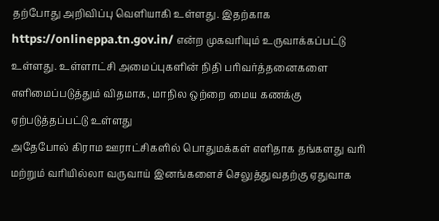தற்போது அறிவிப்பு வெளியாகி உள்ளது. இதற்காக https://onlineppa.tn.gov.in/ என்ற முகவரியும் உருவாக்கப்பட்டு உள்ளது. உள்ளாட்சி அமைப்புகளின் நிதி பரிவர்த்தனைகளை
எளிமைப்படுத்தும் விதமாக, மாநில ஒற்றை மைய கணக்கு ஏற்படுத்தப்பட்டு உள்ளது
அதேபோல் கிராம ஊராட்சிகளில் பொதுமக்கள் எளிதாக தங்களது வரி மற்றும் வரியில்லா வருவாய் இனங்களைச் செலுத்துவதற்கு ஏதுவாக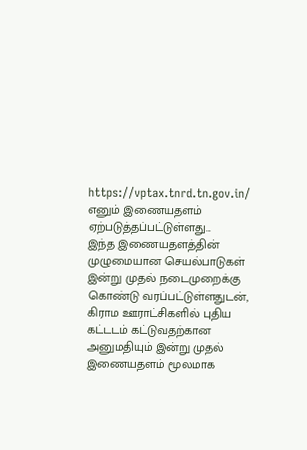https://vptax.tnrd.tn.gov.in/ எனும் இணையதளம் ஏற்படுத்தப்பட்டுள்ளது...
இந்த இணையதளத்தின் முழுமையான செயல்பாடுகள் இன்று முதல் நடைமுறைக்கு கொண்டு வரப்பட்டுள்ளதுடன், கிராம ஊராட்சிகளில் புதிய கட்டடம் கட்டுவதற்கான அனுமதியும் இன்று முதல் இணையதளம் மூலமாக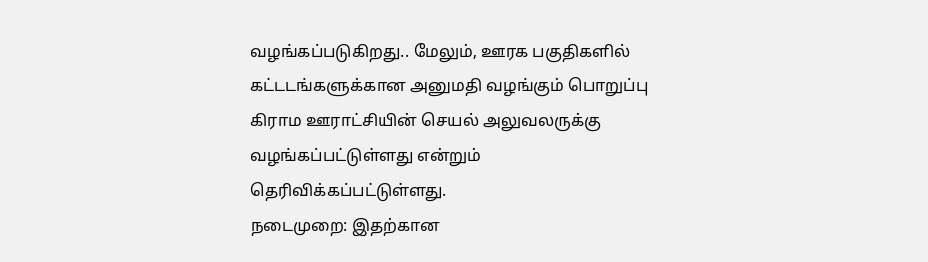வழங்கப்படுகிறது.. மேலும், ஊரக பகுதிகளில் கட்டடங்களுக்கான அனுமதி வழங்கும் பொறுப்பு கிராம ஊராட்சியின் செயல் அலுவலருக்கு வழங்கப்பட்டுள்ளது என்றும் தெரிவிக்கப்பட்டுள்ளது.
நடைமுறை: இதற்கான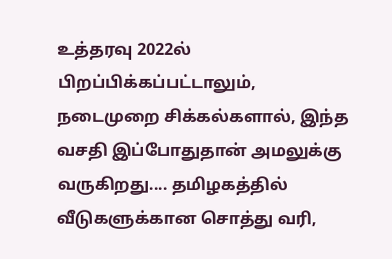உத்தரவு 2022ல் பிறப்பிக்கப்பட்டாலும், நடைமுறை சிக்கல்களால், இந்த வசதி இப்போதுதான் அமலுக்கு வருகிறது.... தமிழகத்தில் வீடுகளுக்கான சொத்து வரி,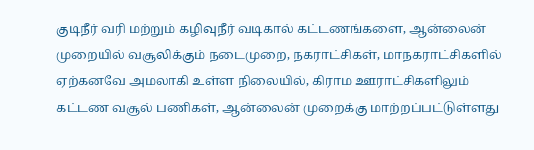குடிநீர் வரி மற்றும் கழிவுநீர் வடிகால் கட்டணங்களை, ஆன்லைன் முறையில் வசூலிக்கும் நடைமுறை, நகராட்சிகள், மாநகராட்சிகளில் ஏற்கனவே அமலாகி உள்ள நிலையில், கிராம ஊராட்சிகளிலும் கட்டண வசூல் பணிகள், ஆன்லைன் முறைக்கு மாற்றப்பட்டுள்ளது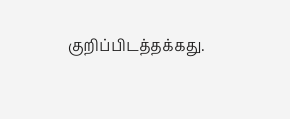குறிப்பிடத்தக்கது.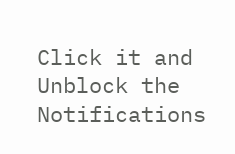Click it and Unblock the Notifications